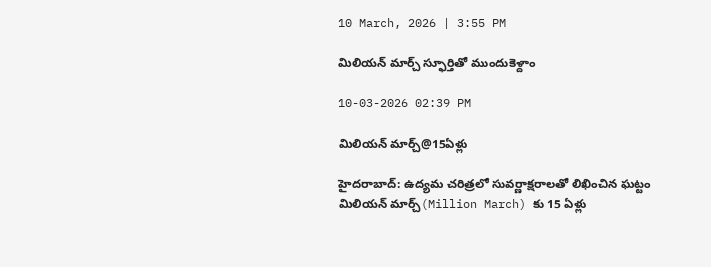10 March, 2026 | 3:55 PM

మిలియన్ మార్చ్ స్ఫూర్తితో ముందుకెళ్దాం

10-03-2026 02:39 PM

మిలియన్ మార్చ్@15ఏళ్లు

హైదరాబాద్: ఉద్యమ చరిత్రలో సువర్ణాక్షరాలతో లిఖించిన ఘట్టం మిలియన్ మార్చ్(Million March) కు 15 ఏళ్లు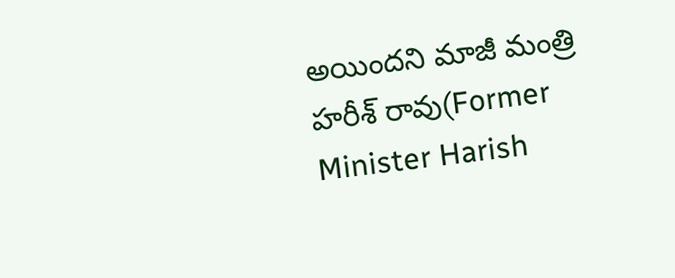అయిందని మాజీ మంత్రి హరీశ్ రావు(Former Minister Harish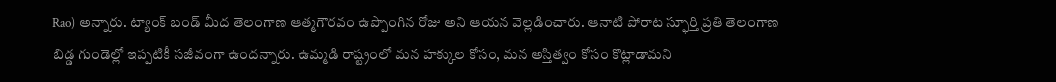Rao) అన్నారు. ట్యాంక్ బండ్ మీద తెలంగాణ ఆత్మగౌరవం ఉప్పొంగిన రోజు అని ఆయన వెల్లడించారు. ఆనాటి పోరాట స్ఫూర్తి ప్రతి తెలంగాణ బిడ్డ గుండెల్లో ఇప్పటికీ సజీవంగా ఉందన్నారు. ఉమ్మడి రాష్ట్రంలో మన హక్కుల కోసం, మన అస్తిత్వం కోసం కొట్లాడామని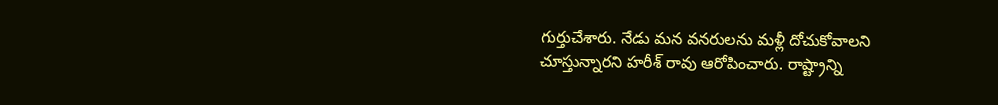గుర్తుచేశారు. నేడు మన వనరులను మళ్లీ దోచుకోవాలని చూస్తున్నారని హరీశ్ రావు ఆరోపించారు. రాష్ట్రాన్ని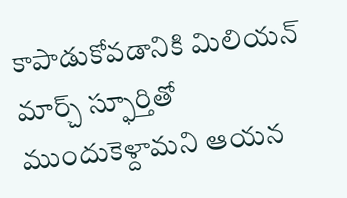కాపాడుకోవడానికి మిలియన్ మార్చ్ స్ఫూర్తితో ముందుకెళ్దామని ఆయన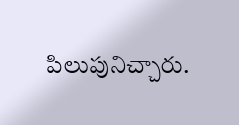పిలుపునిచ్చారు.